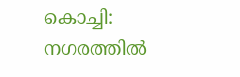കൊച്ചി: നഗരത്തിൽ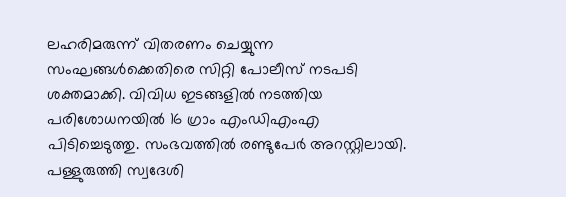ലഹരിമരുന്ന് വിതരണം ചെയ്യുന്ന സംഘങ്ങൾക്കെതിരെ സിറ്റി പോലീസ് നടപടി ശക്തമാക്കി. വിവിധ ഇടങ്ങളിൽ നടത്തിയ പരിശോധനയിൽ 16 ഗ്രാം എംഡിഎംഎ പിടിച്ചെടുത്തു. സംഭവത്തിൽ രണ്ടുപേർ അറസ്റ്റിലായി. പള്ളുരുത്തി സ്വദേശി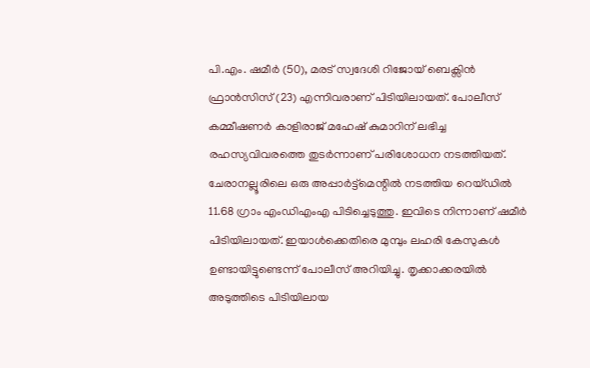പി.എം. ഷമീർ (50), മരട് സ്വദേശി റിജോയ് ബെക്സിൻ ഫ്രാൻസിസ് (23) എന്നിവരാണ് പിടിയിലായത്. പോലീസ് കമ്മീഷണർ കാളിരാജ് മഹേഷ് കുമാറിന് ലഭിച്ച രഹസ്യവിവരത്തെ തുടർന്നാണ് പരിശോധന നടത്തിയത്.
ചേരാനല്ലൂരിലെ ഒരു അപ്പാർട്ട്മെന്റിൽ നടത്തിയ റെയ്ഡിൽ 11.68 ഗ്രാം എംഡിഎംഎ പിടിച്ചെടുത്തു. ഇവിടെ നിന്നാണ് ഷമീർ പിടിയിലായത്. ഇയാൾക്കെതിരെ മുമ്പും ലഹരി കേസുകൾ ഉണ്ടായിട്ടുണ്ടെന്ന് പോലീസ് അറിയിച്ചു. തൃക്കാക്കരയിൽ അടുത്തിടെ പിടിയിലായ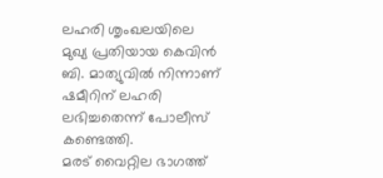ലഹരി ശൃംഖലയിലെ മുഖ്യ പ്രതിയായ കെവിൻ ബി. മാത്യുവിൽ നിന്നാണ് ഷമീറിന് ലഹരി ലഭിച്ചതെന്ന് പോലീസ് കണ്ടെത്തി.
മരട് വൈറ്റില ഭാഗത്ത്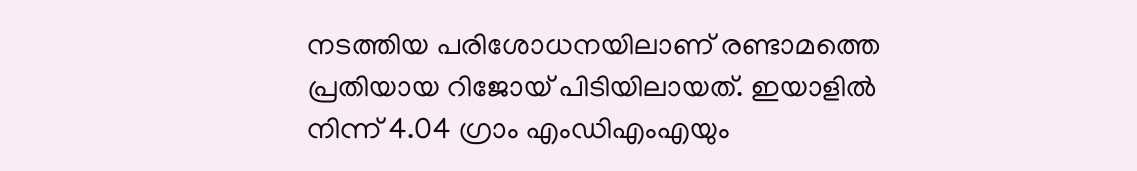നടത്തിയ പരിശോധനയിലാണ് രണ്ടാമത്തെ പ്രതിയായ റിജോയ് പിടിയിലായത്. ഇയാളിൽ നിന്ന് 4.04 ഗ്രാം എംഡിഎംഎയും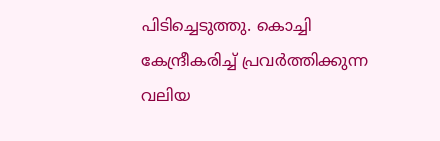പിടിച്ചെടുത്തു. കൊച്ചി കേന്ദ്രീകരിച്ച് പ്രവർത്തിക്കുന്ന വലിയ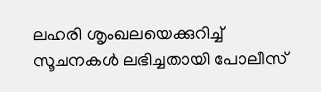ലഹരി ശൃംഖലയെക്കുറിച്ച് സൂചനകൾ ലഭിച്ചതായി പോലീസ്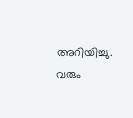അറിയിച്ചു. വരും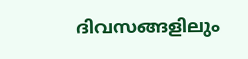ദിവസങ്ങളിലും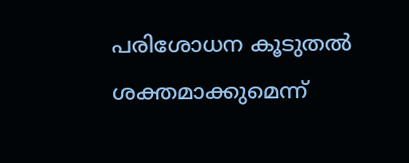പരിശോധന കൂടുതൽ ശക്തമാക്കുമെന്ന്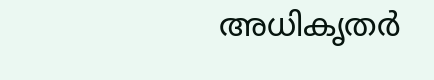അധികൃതർ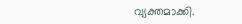വ്യക്തമാക്കി.